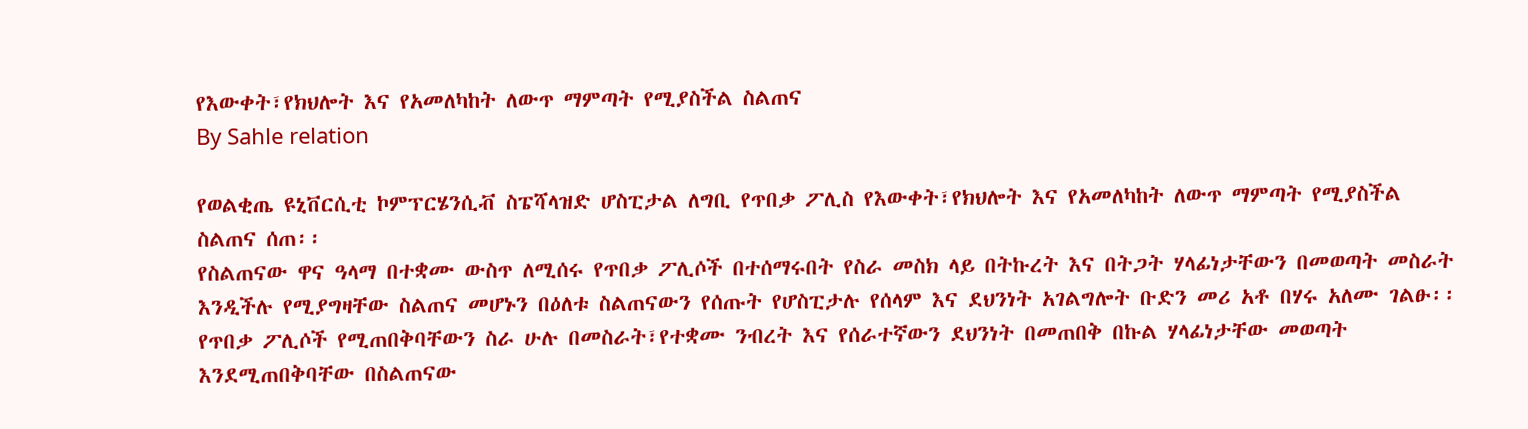የእውቀት፣የክህሎት እና የአመለካከት ለውጥ ማምጣት የሚያስችል ስልጠና
By Sahle relation

የወልቂጤ ዩኒቨርሲቲ ኮምፕርሄንሲቭ ስፔሻላዝድ ሆስፒታል ለግቢ የጥበቃ ፖሊስ የእውቀት፣የክህሎት እና የአመለካከት ለውጥ ማምጣት የሚያስችል ስልጠና ሰጠ፡፡
የስልጠናው ዋና ዓላማ በተቋሙ ውስጥ ለሚሰሩ የጥበቃ ፖሊሶች በተሰማሩበት የስራ መስክ ላይ በትኩረት እና በትጋት ሃላፊነታቸውን በመወጣት መስራት እንዲችሉ የሚያግዛቸው ስልጠና መሆኑን በዕለቱ ስልጠናውን የሰጡት የሆስፒታሉ የሰላም እና ደህንነት አገልግሎት ቡድን መሪ አቶ በሃሩ አለሙ ገልፁ፡፡
የጥበቃ ፖሊሶች የሚጠበቅባቸውን ስራ ሁሉ በመስራት፣የተቋሙ ንብረት እና የሰራተኛውን ደህንነት በመጠበቅ በኩል ሃላፊነታቸው መወጣት እንደሚጠበቅባቸው በስልጠናው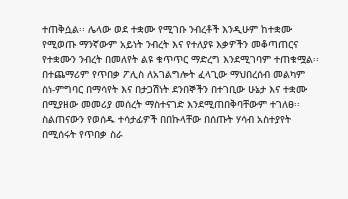ተጠቅሷል፡፡ ሌላው ወደ ተቋሙ የሚገቡ ንብረቶች እንዲሁም ከተቋሙ የሚወጡ ማንኛውም አይነት ንብረት እና የተለያዩ እቃዎችን መቆጣጠርና የተቋሙን ንብረት በመለየት ልዩ ቁጥጥር ማድረግ እንደሚገባም ተጠቁሟል፡፡
በተጨማሪም የጥበቃ ፖሊስ ለአገልግሎት ፈላጊው ማህበረሰብ መልካም ስነ-ምግባር በማሳየት እና በታጋሽነት ደንበኞችን በተገቢው ሁኔታ እና ተቋሙ በሚያዘው መመሪያ መሰረት ማስተናገድ እንደሚጠበቅባቸውም ተገለፀ፡፡
ስልጠናውን የወሰዱ ተሳታፊዎች በበኩላቸው በሰጡት ሃሳብ አስተያየት በሚሰሩት የጥበቃ ስራ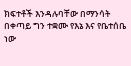ክፍተቶች እንዳሉባቸው በማንሳት በቀጣይ ግን ተቋሙ የእኔ እና የቤተሰቤ ነው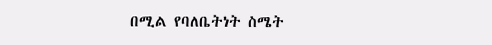በሚል የባለቤትነት ስሜት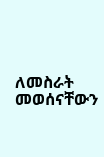ለመስራት መወሰናቸውን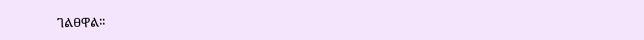ገልፀዋል፡፡